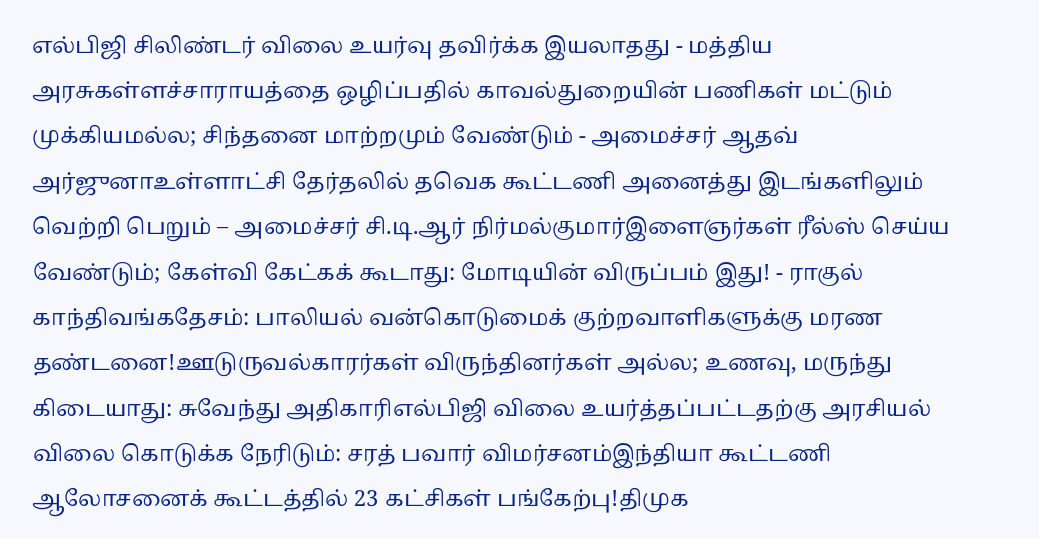எல்பிஜி சிலிண்டர் விலை உயர்வு தவிர்க்க இயலாதது - மத்திய அரசுகள்ளச்சாராயத்தை ஒழிப்பதில் காவல்துறையின் பணிகள் மட்டும் முக்கியமல்ல; சிந்தனை மாற்றமும் வேண்டும் - அமைச்சர் ஆதவ் அர்ஜுனாஉள்ளாட்சி தேர்தலில் தவெக கூட்டணி அனைத்து இடங்களிலும் வெற்றி பெறும் – அமைச்சர் சி.டி.ஆர் நிர்மல்குமார்இளைஞர்கள் ரீல்ஸ் செய்ய வேண்டும்; கேள்வி கேட்கக் கூடாது: மோடியின் விருப்பம் இது! - ராகுல் காந்திவங்கதேசம்: பாலியல் வன்கொடுமைக் குற்றவாளிகளுக்கு மரண தண்டனை!ஊடுருவல்காரர்கள் விருந்தினர்கள் அல்ல; உணவு, மருந்து கிடையாது: சுவேந்து அதிகாரிஎல்பிஜி விலை உயர்த்தப்பட்டதற்கு அரசியல் விலை கொடுக்க நேரிடும்: சரத் பவார் விமர்சனம்இந்தியா கூட்டணி ஆலோசனைக் கூட்டத்தில் 23 கட்சிகள் பங்கேற்பு!திமுக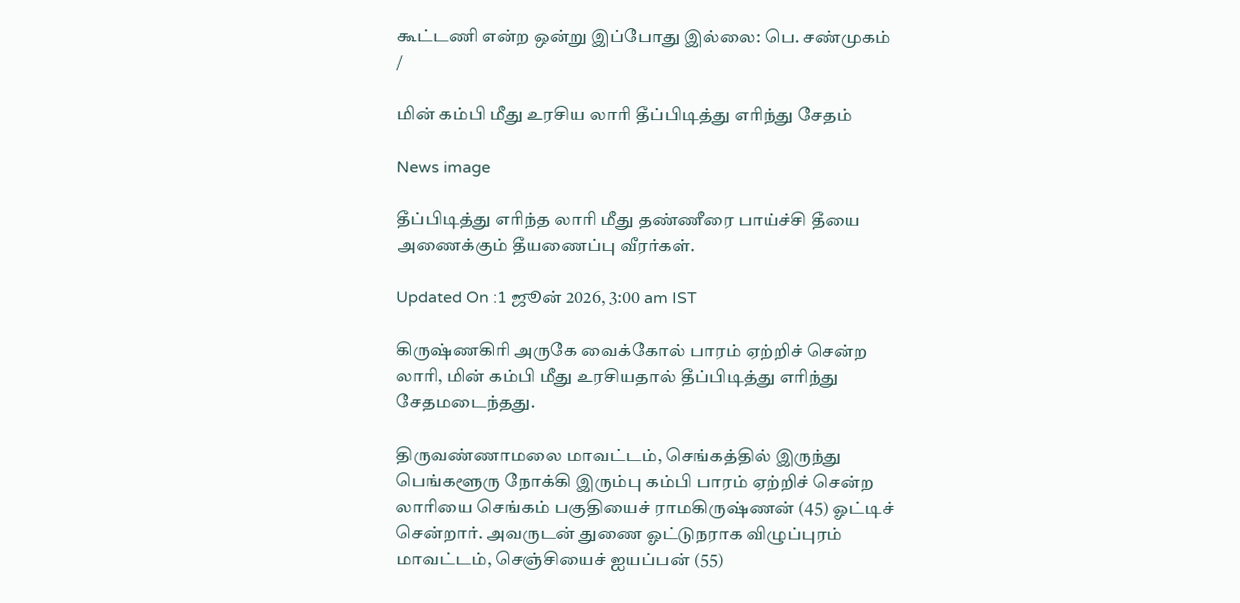கூட்டணி என்ற ஒன்று இப்போது இல்லை: பெ. சண்முகம்
/

மின் கம்பி மீது உரசிய லாரி தீப்பிடித்து எரிந்து சேதம்

News image

தீப்பிடித்து எரிந்த லாரி மீது தண்ணீரை பாய்ச்சி தீயை அணைக்கும் தீயணைப்பு வீரர்கள்.

Updated On :1 ஜூன் 2026, 3:00 am IST

கிருஷ்ணகிரி அருகே வைக்கோல் பாரம் ஏற்றிச் சென்ற லாரி, மின் கம்பி மீது உரசியதால் தீப்பிடித்து எரிந்து சேதமடைந்தது.

திருவண்ணாமலை மாவட்டம், செங்கத்தில் இருந்து பெங்களூரு நோக்கி இரும்பு கம்பி பாரம் ஏற்றிச் சென்ற லாரியை செங்கம் பகுதியைச் ராமகிருஷ்ணன் (45) ஓட்டிச் சென்றார். அவருடன் துணை ஓட்டுநராக விழுப்புரம் மாவட்டம், செஞ்சியைச் ஐயப்பன் (55)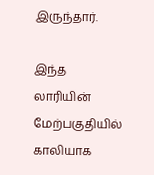இருந்தார்.

இந்த லாரியின் மேற்பகுதியில் காலியாக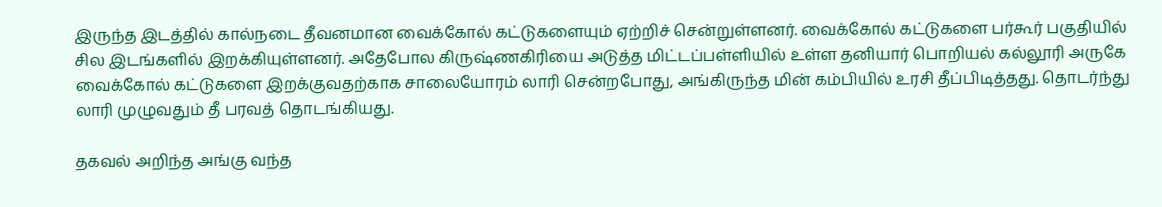இருந்த இடத்தில் கால்நடை தீவனமான வைக்கோல் கட்டுகளையும் ஏற்றிச் சென்றுள்ளனர். வைக்கோல் கட்டுகளை பர்கூர் பகுதியில் சில இடங்களில் இறக்கியுள்ளனர். அதேபோல கிருஷ்ணகிரியை அடுத்த மிட்டப்பள்ளியில் உள்ள தனியார் பொறியல் கல்லூரி அருகே வைக்கோல் கட்டுகளை இறக்குவதற்காக சாலையோரம் லாரி சென்றபோது, அங்கிருந்த மின் கம்பியில் உரசி தீப்பிடித்தது. தொடர்ந்து லாரி முழுவதும் தீ பரவத் தொடங்கியது.

தகவல் அறிந்த அங்கு வந்த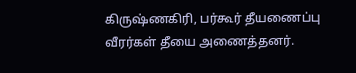கிருஷ்ணகிரி, பர்கூர் தீயணைப்பு வீரர்கள் தீயை அணைத்தனர்.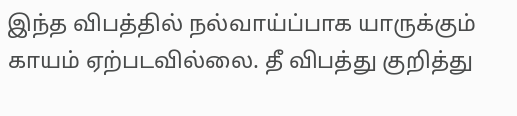இந்த விபத்தில் நல்வாய்ப்பாக யாருக்கும் காயம் ஏற்படவில்லை. தீ விபத்து குறித்து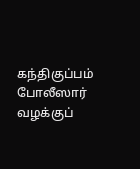கந்திகுப்பம் போலீஸார் வழக்குப்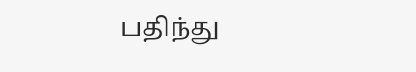பதிந்து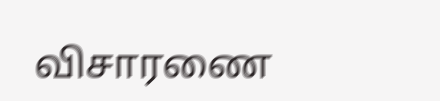விசாரணை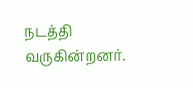நடத்தி வருகின்றனர்.